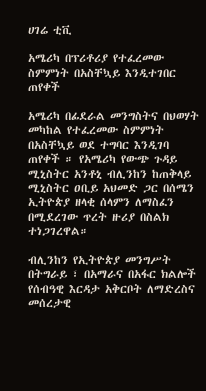ሀገሬ ቲቪ

አሜሪካ በፕሪቶሪያ የተፈረመው ስምምነት በአስቸኳይ እንዲተገበር ጠየቀች

አሜሪካ በፊደራል መንግስትና በህወሃት መካከል የተፈረመው ስምምነት በአስቸኳይ ወደ ተግባር እንዲገባ ጠየቀች ። የአሜሪካ የውጭ ጉዳይ ሚኒስትር አንቶኒ ብሊንከን ከጠቅላይ ሚኒስትር ዐቢይ አህመድ ጋር በሰሜን ኢትዮጵያ ዘላቂ ሰላምን ለማስፈን በሚደረገው ጥረት ዙሪያ በስልክ ተነጋገረዋል።

ብሊንከን የኢትዮጵያ መንግሥት በትግራይ ፣ በአማራና በአፋር ክልሎች የሰብዓዊ እርዳታ አቅርቦት ለማድረስና መሰረታዊ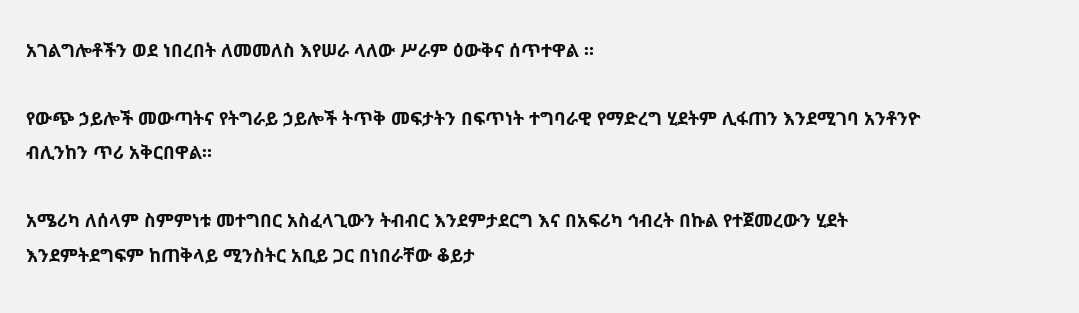አገልግሎቶችን ወደ ነበረበት ለመመለስ እየሠራ ላለው ሥራም ዕውቅና ሰጥተዋል ።

የውጭ ኃይሎች መውጣትና የትግራይ ኃይሎች ትጥቅ መፍታትን በፍጥነት ተግባራዊ የማድረግ ሂደትም ሊፋጠን እንደሚገባ አንቶንዮ ብሊንከን ጥሪ አቅርበዋል።

አሜሪካ ለሰላም ስምምነቱ መተግበር አስፈላጊውን ትብብር እንደምታደርግ እና በአፍሪካ ኅብረት በኩል የተጀመረውን ሂደት እንደምትደግፍም ከጠቅላይ ሚንስትር አቢይ ጋር በነበራቸው ቆይታ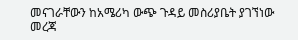መናገራቸውን ከአሜሪካ ውጭ ጉዳይ መስሪያቤት ያገኘነው መረጃ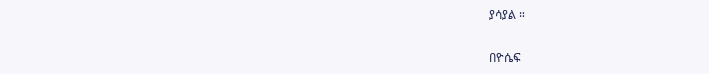ያሳያል ።

በዮሴፍ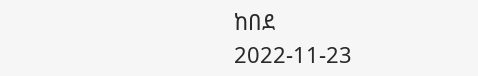ከበደ
2022-11-23